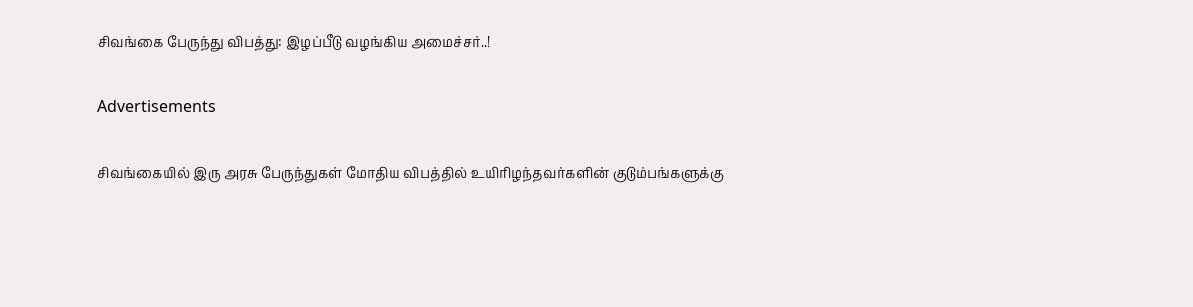சிவங்கை பேருந்து விபத்து: இழப்பீடு வழங்கிய அமைச்சர்..!

Advertisements

சிவங்கையில் இரு அரசு பேருந்துகள் மோதிய விபத்தில் உயிரிழந்தவர்களின் குடும்பங்களுக்கு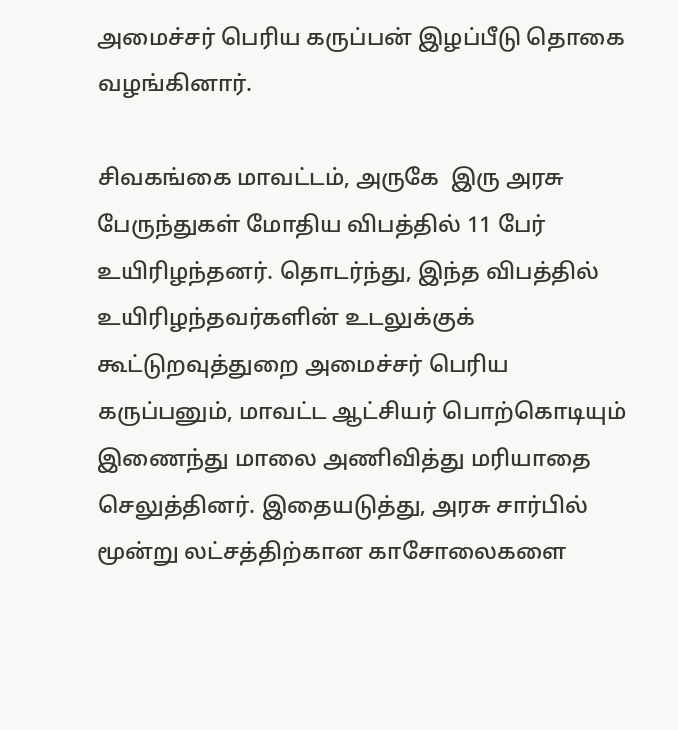அமைச்சர் பெரிய கருப்பன் இழப்பீடு தொகை வழங்கினார்.

சிவகங்கை மாவட்டம், அருகே  இரு அரசு பேருந்துகள் மோதிய விபத்தில் 11 பேர் உயிரிழந்தனர். தொடர்ந்து, இந்த விபத்தில் உயிரிழந்தவர்களின் உடலுக்குக் கூட்டுறவுத்துறை அமைச்சர் பெரிய கருப்பனும், மாவட்ட ஆட்சியர் பொற்கொடியும் இணைந்து மாலை அணிவித்து மரியாதை செலுத்தினர். இதையடுத்து, அரசு சார்பில் மூன்று லட்சத்திற்கான காசோலைகளை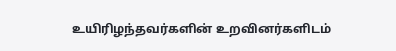உயிரிழந்தவர்களின் உறவினர்களிடம்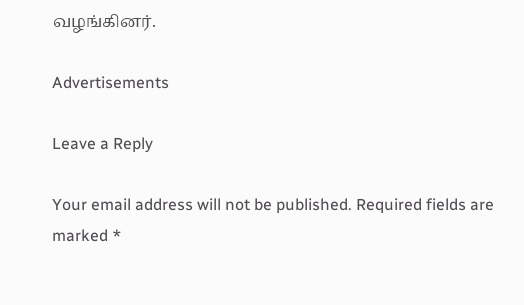வழங்கினர்.

Advertisements

Leave a Reply

Your email address will not be published. Required fields are marked *